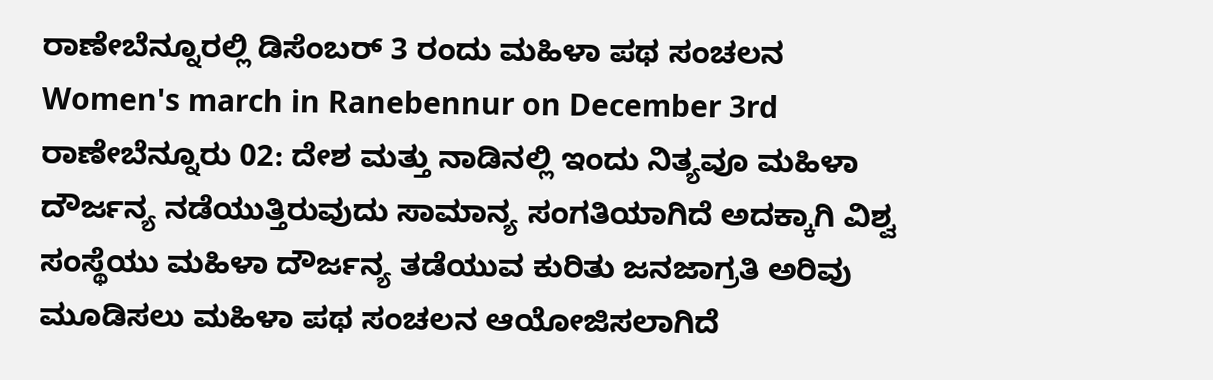ರಾಣೇಬೆನ್ನೂರಲ್ಲಿ ಡಿಸೆಂಬರ್ 3 ರಂದು ಮಹಿಳಾ ಪಥ ಸಂಚಲನ
Women's march in Ranebennur on December 3rd
ರಾಣೇಬೆನ್ನೂರು 02: ದೇಶ ಮತ್ತು ನಾಡಿನಲ್ಲಿ ಇಂದು ನಿತ್ಯವೂ ಮಹಿಳಾ ದೌರ್ಜನ್ಯ ನಡೆಯುತ್ತಿರುವುದು ಸಾಮಾನ್ಯ ಸಂಗತಿಯಾಗಿದೆ ಅದಕ್ಕಾಗಿ ವಿಶ್ವ ಸಂಸ್ಥೆಯು ಮಹಿಳಾ ದೌರ್ಜನ್ಯ ತಡೆಯುವ ಕುರಿತು ಜನಜಾಗ್ರತಿ ಅರಿವು ಮೂಡಿಸಲು ಮಹಿಳಾ ಪಥ ಸಂಚಲನ ಆಯೋಜಿಸಲಾಗಿದೆ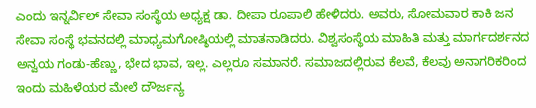ಎಂದು ಇನ್ನರ್ವಿಲ್ ಸೇವಾ ಸಂಸ್ಥೆಯ ಅಧ್ಯಕ್ಷ ಡಾ. ದೀಪಾ ರೂಪಾಲಿ ಹೇಳಿದರು. ಅವರು, ಸೋಮವಾರ ಕಾಕಿ ಜನ ಸೇವಾ ಸಂಸ್ಥೆ ಭವನದಲ್ಲಿ ಮಾಧ್ಯಮಗೋಷ್ಠಿಯಲ್ಲಿ ಮಾತನಾಡಿದರು. ವಿಶ್ವಸಂಸ್ಥೆಯ ಮಾಹಿತಿ ಮತ್ತು ಮಾರ್ಗದರ್ಶನದ ಅನ್ವಯ ಗಂಡು-ಹೆಣ್ಣು, ಭೇದ ಭಾವ, ಇಲ್ಲ. ಎಲ್ಲರೂ ಸಮಾನರೆ. ಸಮಾಜದಲ್ಲಿರುವ ಕೆಲವೆ, ಕೆಲವು ಅನಾಗರಿಕರಿಂದ ಇಂದು ಮಹಿಳೆಯರ ಮೇಲೆ ದೌರ್ಜನ್ಯ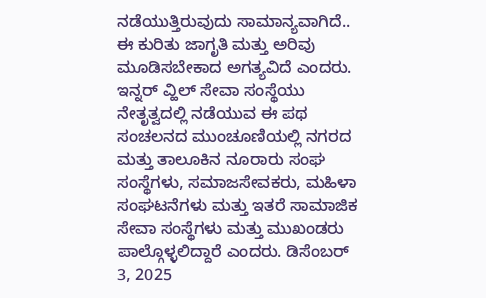ನಡೆಯುತ್ತಿರುವುದು ಸಾಮಾನ್ಯವಾಗಿದೆ.. ಈ ಕುರಿತು ಜಾಗೃತಿ ಮತ್ತು ಅರಿವು ಮೂಡಿಸಬೇಕಾದ ಅಗತ್ಯವಿದೆ ಎಂದರು.
ಇನ್ನರ್ ವ್ಹಿಲ್ ಸೇವಾ ಸಂಸ್ಥೆಯು ನೇತೃತ್ವದಲ್ಲಿ ನಡೆಯುವ ಈ ಪಥ ಸಂಚಲನದ ಮುಂಚೂಣಿಯಲ್ಲಿ ನಗರದ ಮತ್ತು ತಾಲೂಕಿನ ನೂರಾರು ಸಂಘ ಸಂಸ್ಥೆಗಳು, ಸಮಾಜಸೇವಕರು, ಮಹಿಳಾ ಸಂಘಟನೆಗಳು ಮತ್ತು ಇತರೆ ಸಾಮಾಜಿಕ ಸೇವಾ ಸಂಸ್ಥೆಗಳು ಮತ್ತು ಮುಖಂಡರು ಪಾಲ್ಗೊಳ್ಳಲಿದ್ದಾರೆ ಎಂದರು. ಡಿಸೆಂಬರ್ 3, 2025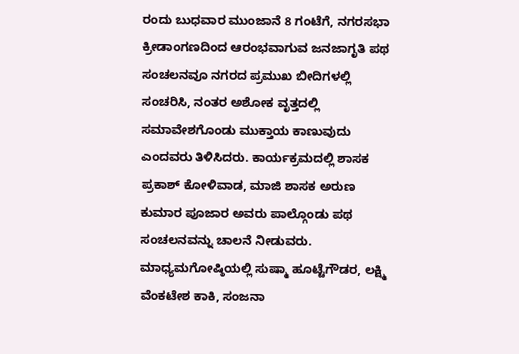ರಂದು ಬುಧವಾರ ಮುಂಜಾನೆ 8 ಗಂಟೆಗೆ, ನಗರಸಭಾ ಕ್ರೀಡಾಂಗಣದಿಂದ ಆರಂಭವಾಗುವ ಜನಜಾಗೃತಿ ಪಥ ಸಂಚಲನವೂ ನಗರದ ಪ್ರಮುಖ ಬೀದಿಗಳಲ್ಲಿ ಸಂಚರಿಸಿ, ನಂತರ ಅಶೋಕ ವೃತ್ತದಲ್ಲಿ ಸಮಾವೇಶಗೊಂಡು ಮುಕ್ತಾಯ ಕಾಣುವುದು ಎಂದವರು ತಿಳಿಸಿದರು. ಕಾರ್ಯಕ್ರಮದಲ್ಲಿ ಶಾಸಕ ಪ್ರಕಾಶ್ ಕೋಳಿವಾಡ, ಮಾಜಿ ಶಾಸಕ ಅರುಣ ಕುಮಾರ ಪೂಜಾರ ಅವರು ಪಾಲ್ಗೊಂಡು ಪಥ ಸಂಚಲನವನ್ನು ಚಾಲನೆ ನೀಡುವರು. ಮಾಧ್ಯಮಗೋಷ್ಠಿಯಲ್ಲಿ ಸುಷ್ಮಾ ಹೂಟ್ಟೆಗೌಡರ, ಲಕ್ಷ್ಮಿ ವೆಂಕಟೇಶ ಕಾಕಿ, ಸಂಜನಾ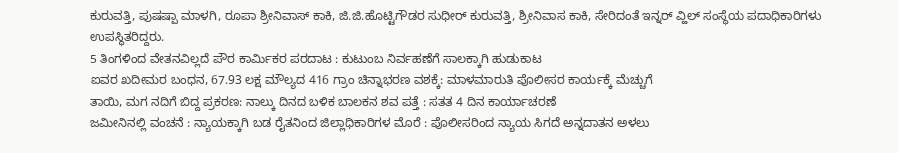ಕುರುವತ್ತಿ, ಪುಷಷ್ಪಾ ಮಾಳಗಿ, ರೂಪಾ ಶ್ರೀನಿವಾಸ್ ಕಾಕಿ, ಜಿ.ಜಿ.ಹೊಟ್ಟಿಗೌಡರ ಸುಧೀರ್ ಕುರುವತ್ತಿ, ಶ್ರೀನಿವಾಸ ಕಾಕಿ, ಸೇರಿದಂತೆ ಇನ್ನರ್ ವ್ಹಿಲ್ ಸಂಸ್ಥೆಯ ಪದಾಧಿಕಾರಿಗಳು ಉಪಸ್ಥಿತರಿದ್ದರು.
5 ತಿಂಗಳಿಂದ ವೇತನವಿಲ್ಲದೆ ಪೌರ ಕಾರ್ಮಿಕರ ಪರದಾಟ : ಕುಟುಂಬ ನಿರ್ವಹಣೆಗೆ ಸಾಲಕ್ಕಾಗಿ ಹುಡುಕಾಟ
ಐವರ ಖದೀಮರ ಬಂಧನ, 67.93 ಲಕ್ಷ ಮೌಲ್ಯದ 416 ಗ್ರಾಂ ಚಿನ್ನಾಭರಣ ವಶಕ್ಕೆ: ಮಾಳಮಾರುತಿ ಪೊಲೀಸರ ಕಾರ್ಯಕ್ಕೆ ಮೆಚ್ಚುಗೆ
ತಾಯಿ, ಮಗ ನದಿಗೆ ಬಿದ್ದ ಪ್ರಕರಣ: ನಾಲ್ಕು ದಿನದ ಬಳಿಕ ಬಾಲಕನ ಶವ ಪತ್ತೆ : ಸತತ 4 ದಿನ ಕಾರ್ಯಾಚರಣೆ
ಜಮೀನಿನಲ್ಲಿ ವಂಚನೆ : ನ್ಯಾಯಕ್ಕಾಗಿ ಬಡ ರೈತನಿಂದ ಜಿಲ್ಲಾಧಿಕಾರಿಗಳ ಮೊರೆ : ಪೊಲೀಸರಿಂದ ನ್ಯಾಯ ಸಿಗದೆ ಅನ್ನದಾತನ ಅಳಲು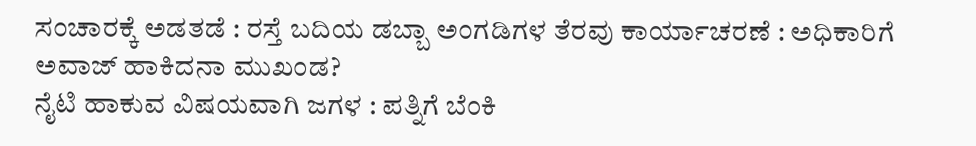ಸಂಚಾರಕ್ಕೆ ಅಡತಡೆ : ರಸ್ತೆ ಬದಿಯ ಡಬ್ಬಾ ಅಂಗಡಿಗಳ ತೆರವು ಕಾರ್ಯಾಚರಣೆ : ಅಧಿಕಾರಿಗೆ ಅವಾಜ್ ಹಾಕಿದನಾ ಮುಖಂಡ?
ನೈಟಿ ಹಾಕುವ ವಿಷಯವಾಗಿ ಜಗಳ : ಪತ್ನಿಗೆ ಬೆಂಕಿ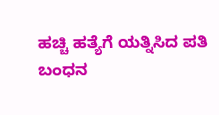ಹಚ್ಚಿ ಹತ್ಯೆಗೆ ಯತ್ನಿಸಿದ ಪತಿ ಬಂಧನ